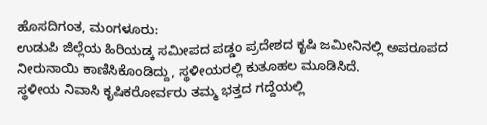ಹೊಸದಿಗಂತ, ಮಂಗಳೂರು:
ಉಡುಪಿ ಜಿಲ್ಲೆಯ ಹಿರಿಯಡ್ಕ ಸಮೀಪದ ಪಡ್ಡಂ ಪ್ರದೇಶದ ಕೃಷಿ ಜಮೀನಿನಲ್ಲಿ ಅಪರೂಪದ ನೀರುನಾಯಿ ಕಾಣಿಸಿಕೊಂಡಿದ್ದು, ಸ್ಥಳೀಯರಲ್ಲಿ ಕುತೂಹಲ ಮೂಡಿಸಿದೆ.
ಸ್ಥಳೀಯ ನಿವಾಸಿ ಕೃಷಿಕರೋರ್ವರು ತಮ್ಮ ಭತ್ತದ ಗದ್ದೆಯಲ್ಲಿ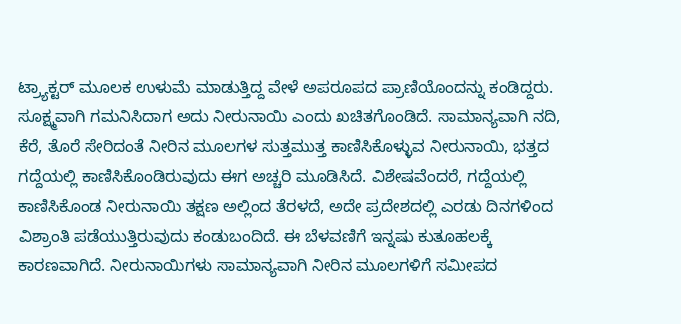ಟ್ರ್ಯಾಕ್ಟರ್ ಮೂಲಕ ಉಳುಮೆ ಮಾಡುತ್ತಿದ್ದ ವೇಳೆ ಅಪರೂಪದ ಪ್ರಾಣಿಯೊಂದನ್ನು ಕಂಡಿದ್ದರು. ಸೂಕ್ಷ್ಮವಾಗಿ ಗಮನಿಸಿದಾಗ ಅದು ನೀರುನಾಯಿ ಎಂದು ಖಚಿತಗೊಂಡಿದೆ. ಸಾಮಾನ್ಯವಾಗಿ ನದಿ, ಕೆರೆ, ತೊರೆ ಸೇರಿದಂತೆ ನೀರಿನ ಮೂಲಗಳ ಸುತ್ತಮುತ್ತ ಕಾಣಿಸಿಕೊಳ್ಳುವ ನೀರುನಾಯಿ, ಭತ್ತದ ಗದ್ದೆಯಲ್ಲಿ ಕಾಣಿಸಿಕೊಂಡಿರುವುದು ಈಗ ಅಚ್ಚರಿ ಮೂಡಿಸಿದೆ. ವಿಶೇಷವೆಂದರೆ, ಗದ್ದೆಯಲ್ಲಿ ಕಾಣಿಸಿಕೊಂಡ ನೀರುನಾಯಿ ತಕ್ಷಣ ಅಲ್ಲಿಂದ ತೆರಳದೆ, ಅದೇ ಪ್ರದೇಶದಲ್ಲಿ ಎರಡು ದಿನಗಳಿಂದ ವಿಶ್ರಾಂತಿ ಪಡೆಯುತ್ತಿರುವುದು ಕಂಡುಬಂದಿದೆ. ಈ ಬೆಳವಣಿಗೆ ಇನ್ನಷು ಕುತೂಹಲಕ್ಕೆ ಕಾರಣವಾಗಿದೆ. ನೀರುನಾಯಿಗಳು ಸಾಮಾನ್ಯವಾಗಿ ನೀರಿನ ಮೂಲಗಳಿಗೆ ಸಮೀಪದ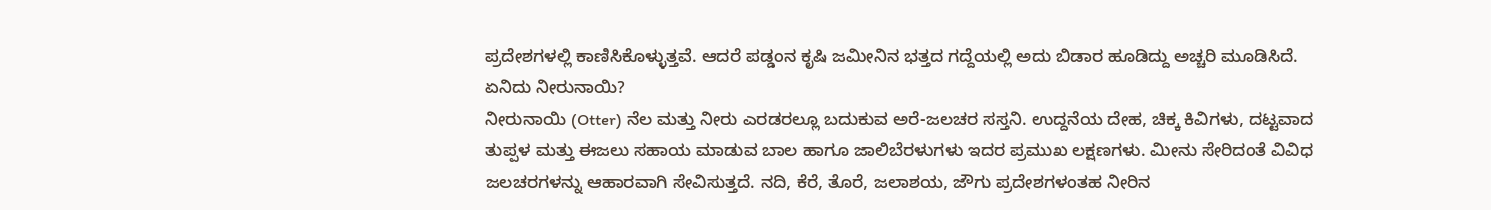ಪ್ರದೇಶಗಳಲ್ಲಿ ಕಾಣಿಸಿಕೊಳ್ಳುತ್ತವೆ. ಆದರೆ ಪಡ್ಡಂನ ಕೃಷಿ ಜಮೀನಿನ ಭತ್ತದ ಗದ್ದೆಯಲ್ಲಿ ಅದು ಬಿಡಾರ ಹೂಡಿದ್ದು ಅಚ್ಚರಿ ಮೂಡಿಸಿದೆ.
ಏನಿದು ನೀರುನಾಯಿ?
ನೀರುನಾಯಿ (Otter) ನೆಲ ಮತ್ತು ನೀರು ಎರಡರಲ್ಲೂ ಬದುಕುವ ಅರೆ-ಜಲಚರ ಸಸ್ತನಿ. ಉದ್ದನೆಯ ದೇಹ, ಚಿಕ್ಕ ಕಿವಿಗಳು, ದಟ್ಟವಾದ ತುಪ್ಪಳ ಮತ್ತು ಈಜಲು ಸಹಾಯ ಮಾಡುವ ಬಾಲ ಹಾಗೂ ಜಾಲಿಬೆರಳುಗಳು ಇದರ ಪ್ರಮುಖ ಲಕ್ಷಣಗಳು. ಮೀನು ಸೇರಿದಂತೆ ವಿವಿಧ ಜಲಚರಗಳನ್ನು ಆಹಾರವಾಗಿ ಸೇವಿಸುತ್ತದೆ. ನದಿ, ಕೆರೆ, ತೊರೆ, ಜಲಾಶಯ, ಜೌಗು ಪ್ರದೇಶಗಳಂತಹ ನೀರಿನ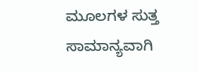ಮೂಲಗಳ ಸುತ್ತ ಸಾಮಾನ್ಯವಾಗಿ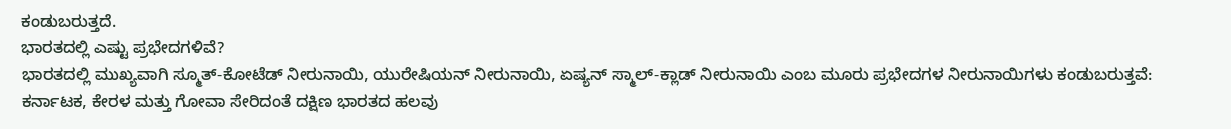ಕಂಡುಬರುತ್ತದೆ.
ಭಾರತದಲ್ಲಿ ಎಷ್ಟು ಪ್ರಭೇದಗಳಿವೆ?
ಭಾರತದಲ್ಲಿ ಮುಖ್ಯವಾಗಿ ಸ್ಮೂತ್-ಕೋಟೆಡ್ ನೀರುನಾಯಿ, ಯುರೇಷಿಯನ್ ನೀರುನಾಯಿ, ಏಷ್ಯನ್ ಸ್ಮಾಲ್-ಕ್ಲಾಡ್ ನೀರುನಾಯಿ ಎಂಬ ಮೂರು ಪ್ರಭೇದಗಳ ನೀರುನಾಯಿಗಳು ಕಂಡುಬರುತ್ತವೆ: ಕರ್ನಾಟಕ, ಕೇರಳ ಮತ್ತು ಗೋವಾ ಸೇರಿದಂತೆ ದಕ್ಷಿಣ ಭಾರತದ ಹಲವು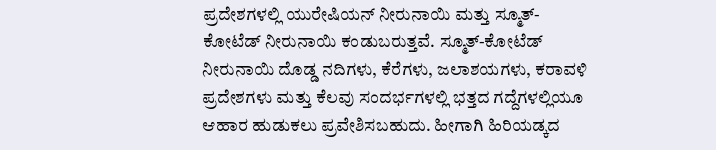ಪ್ರದೇಶಗಳಲ್ಲಿ ಯುರೇಷಿಯನ್ ನೀರುನಾಯಿ ಮತ್ತು ಸ್ಮೂತ್-ಕೋಟೆಡ್ ನೀರುನಾಯಿ ಕಂಡುಬರುತ್ತವೆ. ಸ್ಮೂತ್-ಕೋಟೆಡ್ ನೀರುನಾಯಿ ದೊಡ್ಡ ನದಿಗಳು, ಕೆರೆಗಳು, ಜಲಾಶಯಗಳು, ಕರಾವಳಿ ಪ್ರದೇಶಗಳು ಮತ್ತು ಕೆಲವು ಸಂದರ್ಭಗಳಲ್ಲಿ ಭತ್ತದ ಗದ್ದೆಗಳಲ್ಲಿಯೂ ಆಹಾರ ಹುಡುಕಲು ಪ್ರವೇಶಿಸಬಹುದು. ಹೀಗಾಗಿ ಹಿರಿಯಡ್ಕದ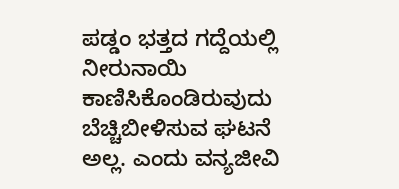ಪಡ್ಡಂ ಭತ್ತದ ಗದ್ದೆಯಲ್ಲಿ ನೀರುನಾಯಿ ಕಾಣಿಸಿಕೊಂಡಿರುವುದು ಬೆಚ್ಚಿಬೀಳಿಸುವ ಘಟನೆ ಅಲ್ಲ. ಎಂದು ವನ್ಯಜೀವಿ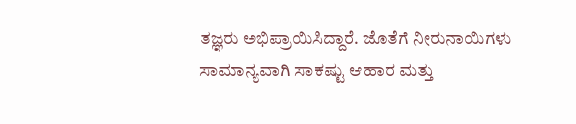ತಜ್ಞರು ಅಭಿಪ್ರಾಯಿಸಿದ್ದಾರೆ. ಜೊತೆಗೆ ನೀರುನಾಯಿಗಳು ಸಾಮಾನ್ಯವಾಗಿ ಸಾಕಷ್ಟು ಆಹಾರ ಮತ್ತು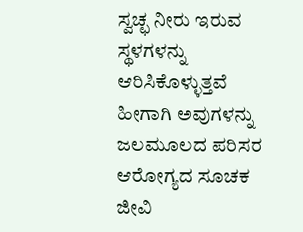ಸ್ವಚ್ಛ ನೀರು ಇರುವ ಸ್ಥಳಗಳನ್ನು ಆರಿಸಿಕೊಳ್ಳುತ್ತವೆ ಹೀಗಾಗಿ ಅವುಗಳನ್ನು ಜಲಮೂಲದ ಪರಿಸರ ಆರೋಗ್ಯದ ಸೂಚಕ ಜೀವಿ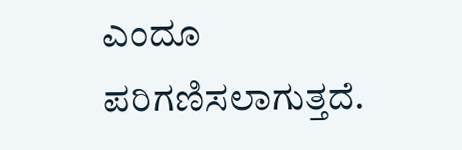ಎಂದೂ ಪರಿಗಣಿಸಲಾಗುತ್ತದೆ.